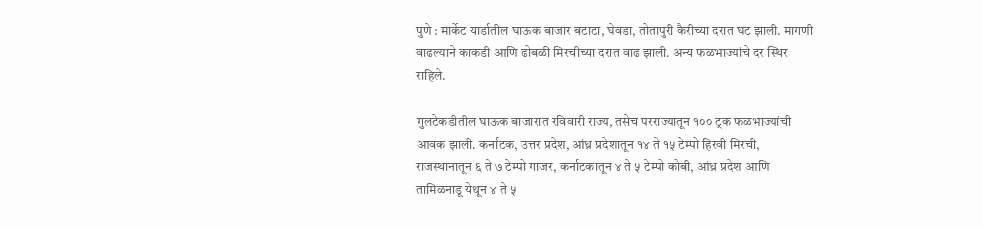पुणे : मार्केट यार्डातील घाऊक बाजार बटाटा, घेवडा, तोतापुरी कैरीच्या दरात घट झाली. मागणी वाढल्याने काकडी आणि ढोबळी मिरचीच्या दरात वाढ झाली. अन्य फळभाज्यांचे दर स्थिर राहिले.

गुलटेकडीतील घाऊक बाजारात रविवारी राज्य, तसेच परराज्यातून १०० ट्रक फळभाज्यांची आवक झाली. कर्नाटक, उत्तर प्रदेश, आंध्र प्रदेशातून १४ ते १५ टेम्पो हिरवी मिरची, राजस्थानातून ६ ते ७ टेम्पो गाजर, कर्नाटकातून ४ ते ५ टेम्पो कोबी, आंध्र प्रदेश आणि तामिळनाडू येथून ४ ते ५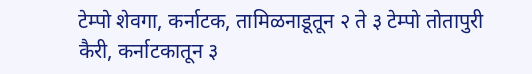टेम्पो शेवगा, कर्नाटक, तामिळनाडूतून २ ते ३ टेम्पो तोतापुरी कैरी, कर्नाटकातून ३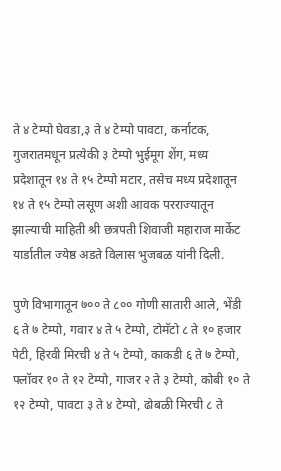ते ४ टेम्पो घेवडा,३ ते ४ टेम्पो पावटा, कर्नाटक, गुजरातमधून प्रत्येकी ३ टेम्पो भुईमूग शेंग, मध्य प्रदेशातून १४ ते १५ टेम्पो मटार, तसेच मध्य प्रदेशातून १४ ते १५ टेम्पो लसूण अशी आवक परराज्यातून झाल्याची माहिती श्री छत्रपती शिवाजी महाराज मार्केट यार्डातील ज्येष्ठ अडते विलास भुजबळ यांनी दिली.

पुणे विभागातून ७०० ते ८०० गोणी सातारी आले, भेंडी ६ ते ७ टेम्पो, गवार ४ ते ५ टेम्पो, टोमॅटो ८ ते १० हजार पेटी, हिरवी मिरची ४ ते ५ टेम्पो, काकडी ६ ते ७ टेम्पो, फ्लॉवर १० ते १२ टेम्पो, गाजर २ ते ३ टेम्पो, कोबी १० ते १२ टेम्पो, पावटा ३ ते ४ टेम्पो, ढोबळी मिरची ८ ते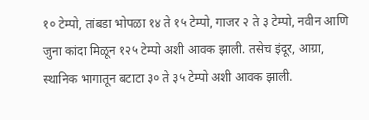१० टेम्पो, तांबडा भोपळा १४ ते १५ टेम्पो, गाजर २ ते ३ टेम्पो, नवीन आणि जुना कांदा मिळून १२५ टेम्पो अशी आवक झाली. तसेच इंदूर, आग्रा, स्थानिक भागातून बटाटा ३० ते ३५ टेम्पो अशी आवक झाली.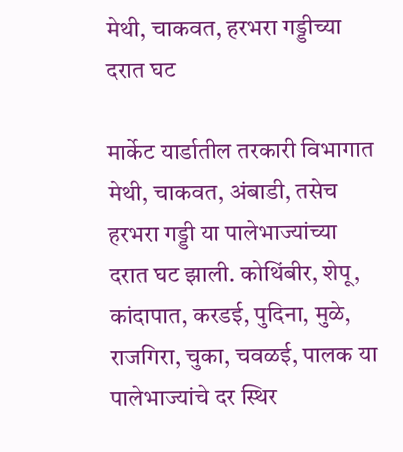मेथी, चाकवत, हरभरा गड्डीच्या दरात घट

मार्केट यार्डातील तरकारी विभागात मेथी, चाकवत, अंबाडी, तसेच हरभरा गड्डी या पालेभाज्यांच्या दरात घट झाली. कोथिंबीर, शेपू, कांदापात, करडई, पुदिना, मुळे, राजगिरा, चुका, चवळई, पालक या पालेभाज्यांचे दर स्थिर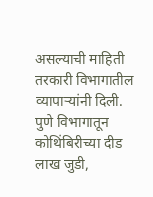असल्याची माहिती तरकारी विभागातील व्यापाऱ्यांनी दिली. पुणे विभागातून कोथिंबिरीच्या दीड लाख जुडी,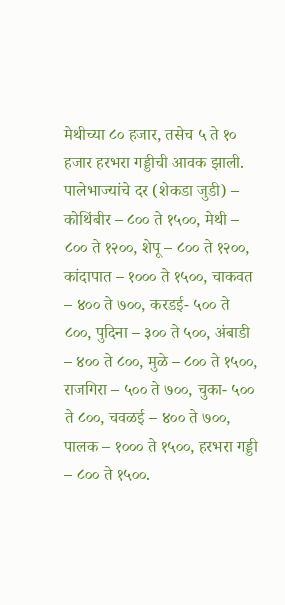मेथीच्या ८० हजार, तसेच ५ ते १० हजार हरभरा गड्डीची आवक झाली. पालेभाज्यांचे दर (शेकडा जुडी) – कोथिंबीर – ८०० ते १५००, मेथी – ८०० ते १२००, शेपू – ८०० ते १२००, कांदापात – १००० ते १५००, चाकवत – ४०० ते ७००, करडई- ५०० ते ८००, पुदिना – ३०० ते ५००, अंबाडी – ४०० ते ८००, मुळे – ८०० ते १५००, राजगिरा – ५०० ते ७००, चुका- ५०० ते ८००, चवळई – ४०० ते ७००, पालक – १००० ते १५००, हरभरा गड्डी – ८०० ते १५००.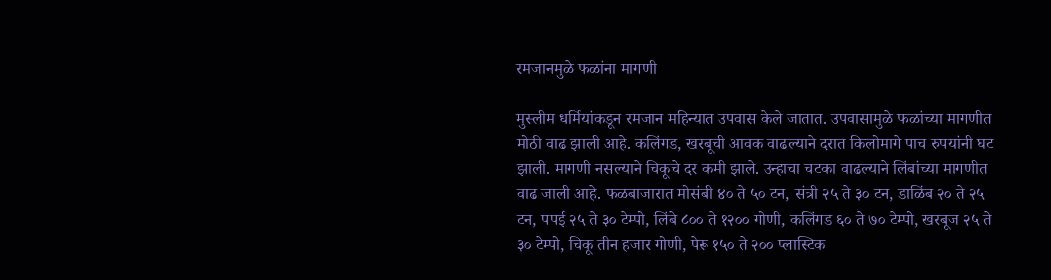रमजानमुळे फळांना मागणी

मुस्लीम धर्मियांकडून रमजान महिन्यात उपवास केले जातात. उपवासामुळे फळांच्या मागणीत मोठी वाढ झाली आहे. कलिंगड, खरबूची आवक वाढल्याने दरात किलोमागे पाच रुपयांनी घट झाली. मागणी नसल्याने चिकूचे दर कमी झाले. उन्हाचा चटका वाढल्याने लिंबांच्या मागणीत वाढ जाली आहे. फळबाजारात मोसंबी ४० ते ५० टन, संत्री २५ ते ३० टन, डाळिंब २० ते २५ टन, पपई २५ ते ३० टेम्पो, लिंबे ८०० ते १२०० गोणी, कलिंगड ६० ते ७० टेम्पो, खरबूज २५ ते ३० टेम्पो, चिकू तीन हजार गोणी, पेरू १५० ते २०० प्लास्टिक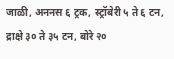जाळी, अननस ६ ट्रक, स्ट्रॉबेरी ५ ते ६ टन, द्राक्षे ३० ते ३५ टन, बोरे २०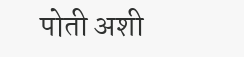पोती अशी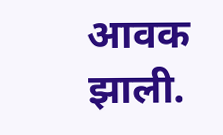आवक झाली.